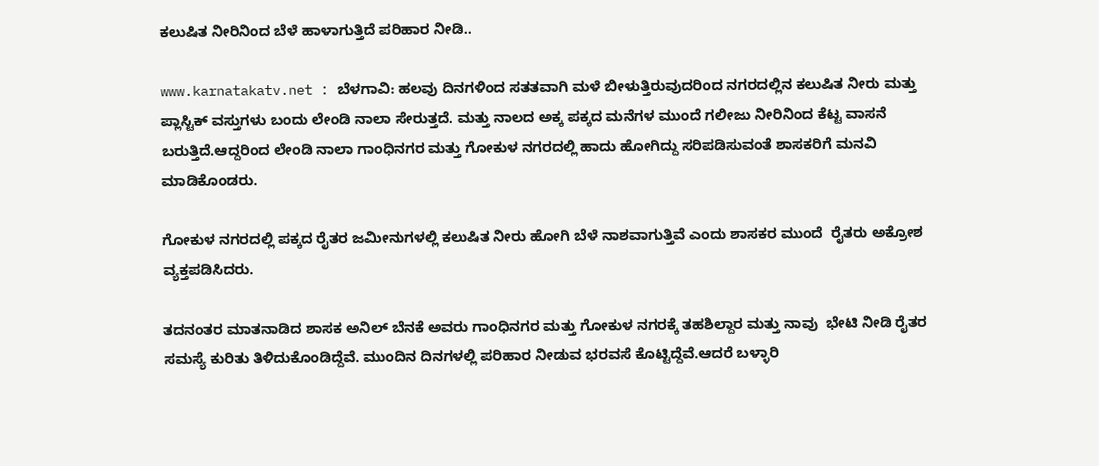ಕಲುಷಿತ ನೀರಿನಿಂದ ಬೆಳೆ ಹಾಳಾಗುತ್ತಿದೆ ಪರಿಹಾರ ನೀಡಿ..

www.karnatakatv.net : ಬೆಳಗಾವಿ: ಹಲವು ದಿನಗಳಿಂದ ಸತತವಾಗಿ ಮಳೆ ಬೀಳುತ್ತಿರುವುದರಿಂದ ನಗರದಲ್ಲಿನ ಕಲುಷಿತ ನೀರು ಮತ್ತು ಪ್ಲಾಸ್ಟಿಕ್ ವಸ್ತುಗಳು ಬಂದು ಲೇಂಡಿ ನಾಲಾ ಸೇರುತ್ತದೆ. ಮತ್ತು ನಾಲದ ಅಕ್ಕ ಪಕ್ಕದ ಮನೆಗಳ ಮುಂದೆ ಗಲೀಜು ನೀರಿನಿಂದ ಕೆಟ್ಟ ವಾಸನೆ ಬರುತ್ತಿದೆ.ಆದ್ದರಿಂದ ಲೇಂಡಿ ನಾಲಾ ಗಾಂಧಿನಗರ ಮತ್ತು ಗೋಕುಳ ನಗರದಲ್ಲಿ ಹಾದು ಹೋಗಿದ್ದು ಸರಿಪಡಿಸುವಂತೆ ಶಾಸಕರಿಗೆ ಮನವಿ ಮಾಡಿಕೊಂಡರು.

ಗೋಕುಳ ನಗರದಲ್ಲಿ ಪಕ್ಕದ ರೈತರ ಜಮೀನುಗಳಲ್ಲಿ ಕಲುಷಿತ ನೀರು ಹೋಗಿ ಬೆಳೆ ನಾಶವಾಗುತ್ತಿವೆ ಎಂದು ಶಾಸಕರ ಮುಂದೆ  ರೈತರು ಅಕ್ರೋಶ ವ್ಯಕ್ತಪಡಿಸಿದರು.

ತದನಂತರ ಮಾತನಾಡಿದ ಶಾಸಕ ಅನಿಲ್ ಬೆನಕೆ ಅವರು ಗಾಂಧಿನಗರ ಮತ್ತು ಗೋಕುಳ ನಗರಕ್ಕೆ ತಹಶಿಲ್ದಾರ ಮತ್ತು ನಾವು  ಭೇಟಿ ನೀಡಿ ರೈತರ ಸಮಸ್ಯೆ ಕುರಿತು ತಿಳಿದುಕೊಂಡಿದ್ದೆವೆ. ಮುಂದಿನ ದಿನಗಳಲ್ಲಿ ಪರಿಹಾರ ನೀಡುವ ಭರವಸೆ ಕೊಟ್ಟಿದ್ದೆವೆ.ಆದರೆ ಬಳ್ಳಾರಿ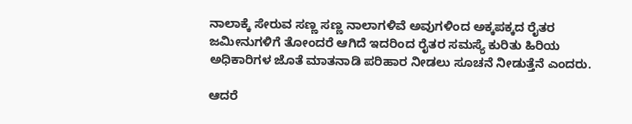ನಾಲಾಕ್ಕೆ ಸೇರುವ ಸಣ್ಣ ಸಣ್ಣ ನಾಲಾಗಳಿವೆ ಅವುಗಳಿಂದ ಅಕ್ಕಪಕ್ಕದ ರೈತರ ಜಮೀನುಗಳಿಗೆ ತೋಂದರೆ ಆಗಿದೆ ಇದರಿಂದ ರೈತರ ಸಮಸ್ಯೆ ಕುರಿತು ಹಿರಿಯ ಅಧಿಕಾರಿಗಳ ಜೊತೆ ಮಾತನಾಡಿ ಪರಿಹಾರ ನೀಡಲು ಸೂಚನೆ ನೀಡುತ್ತೆನೆ ಎಂದರು.

ಆದರೆ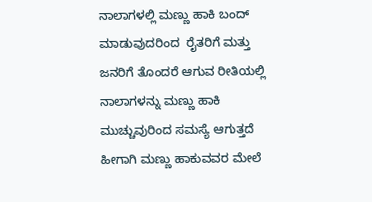ನಾಲಾಗಳಲ್ಲಿ ಮಣ್ಣು ಹಾಕಿ ಬಂದ್ ಮಾಡುವುದರಿಂದ  ರೈತರಿಗೆ ಮತ್ತು ಜನರಿಗೆ ತೊಂದರೆ ಆಗುವ ರೀತಿಯಲ್ಲಿ ನಾಲಾಗಳನ್ನು ಮಣ್ಣು ಹಾಕಿ ಮುಚ್ಚುವುರಿಂದ ಸಮಸ್ಯೆ ಆಗುತ್ತದೆ ಹೀಗಾಗಿ ಮಣ್ಣು ಹಾಕುವವರ ಮೇಲೆ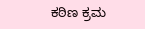ಕಠಿಣ ಕ್ರಮ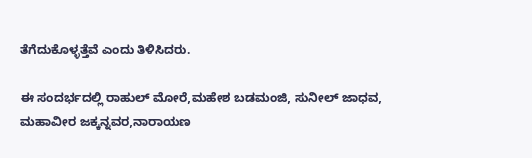ತೆಗೆದುಕೊಳ್ಳತ್ತೆವೆ ಎಂದು ತಿಳಿಸಿದರು.

ಈ ಸಂದರ್ಭದಲ್ಲಿ ರಾಹುಲ್ ಮೋರೆ,ಮಹೇಶ ಬಡಮಂಜಿ, ಸುನೀಲ್ ಜಾಧವ, ಮಹಾವೀರ ಜಕ್ಕನ್ನವರ,ನಾರಾಯಣ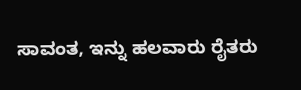ಸಾವಂತ, ಇನ್ನು ಹಲವಾರು ರೈತರು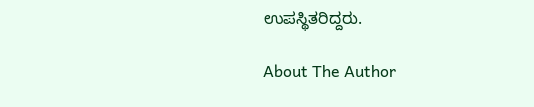ಉಪಸ್ಥಿತರಿದ್ದರು.

About The Author